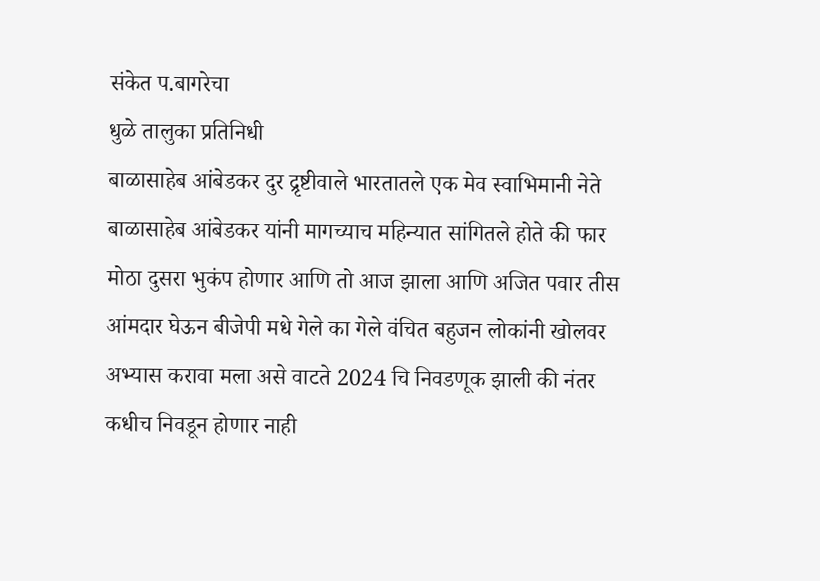संकेत प.बागरेचा
धुळे तालुका प्रतिनिधी
बाळासाहेब आंबेडकर दुर द्रृष्टीवाले भारतातले एक मेव स्वाभिमानी नेते बाळासाहेब आंबेडकर यांनी मागच्याच महिन्यात सांगितले होते की फार मोठा दुसरा भुकंप होणार आणि तो आज झाला आणि अजित पवार तीस आंमदार घेऊन बीजेपी मधे गेले का गेले वंचित बहुजन लोकांनी खोलवर अभ्यास करावा मला असे वाटते 2024 चि निवडणूक झाली की नंतर कधीच निवडून होणार नाही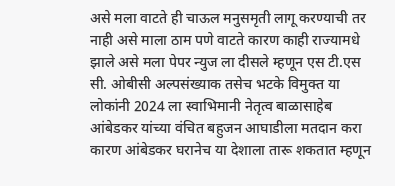असे मला वाटते ही चाऊल मनुसमृती लागू करण्याची तर नाही असे माला ठाम पणे वाटते कारण काही राज्यामधे झाले असे मला पेपर न्युज ला दीसले म्हणून एस टी.एस सी. ओबीसी अल्पसंख्याक तसेच भटके विमुक्त या लोकांनी 2024 ला स्वाभिमानी नेतृत्व बाळासाहेब आंबेडकर यांच्या वंचित बहुजन आघाडीला मतदान करा कारण आंबेडकर घरानेच या देशाला तारू शकतात म्हणून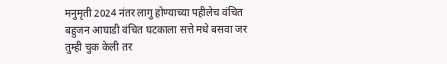मनुमृती 2024 नंतर लागु होण्याच्या पहीलेच वंचित बहुजन आघाडी वंचित घटकाला सत्ते मधे बसवा जर तुम्ही चुक केली तर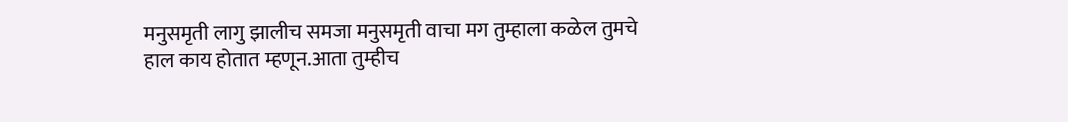मनुसमृती लागु झालीच समजा मनुसमृती वाचा मग तुम्हाला कळेल तुमचे हाल काय होतात म्हणून.आता तुम्हीच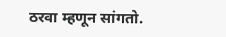ठरवा म्हणून सांगतो.